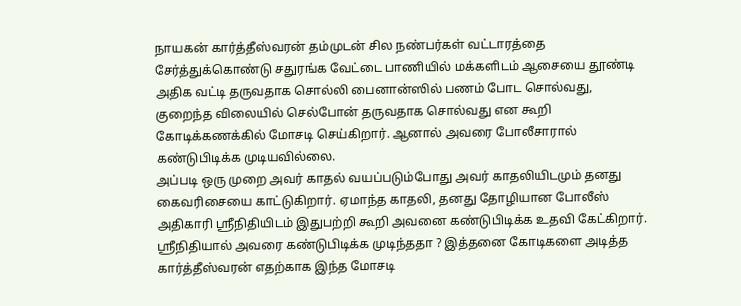நாயகன் கார்த்தீஸ்வரன் தம்முடன் சில நண்பர்கள் வட்டாரத்தை சேர்த்துக்கொண்டு சதுரங்க வேட்டை பாணியில் மக்களிடம் ஆசையை தூண்டி அதிக வட்டி தருவதாக சொல்லி பைனான்ஸில் பணம் போட சொல்வது, குறைந்த விலையில் செல்போன் தருவதாக சொல்வது என கூறி கோடிக்கணக்கில் மோசடி செய்கிறார். ஆனால் அவரை போலீசாரால் கண்டுபிடிக்க முடியவில்லை.
அப்படி ஒரு முறை அவர் காதல் வயப்படும்போது அவர் காதலியிடமும் தனது கைவரிசையை காட்டுகிறார். ஏமாந்த காதலி, தனது தோழியான போலீஸ் அதிகாரி ஸ்ரீநிதியிடம் இதுபற்றி கூறி அவனை கண்டுபிடிக்க உதவி கேட்கிறார். ஸ்ரீநிதியால் அவரை கண்டுபிடிக்க முடிந்ததா ? இத்தனை கோடிகளை அடித்த கார்த்தீஸ்வரன் எதற்காக இந்த மோசடி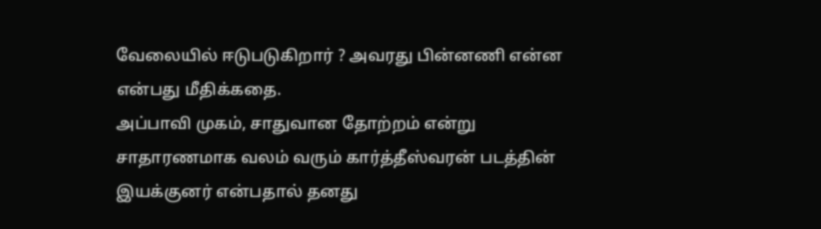வேலையில் ஈடுபடுகிறார் ? அவரது பின்னணி என்ன என்பது மீதிக்கதை.
அப்பாவி முகம், சாதுவான தோற்றம் என்று சாதாரணமாக வலம் வரும் கார்த்தீஸ்வரன் படத்தின் இயக்குனர் என்பதால் தனது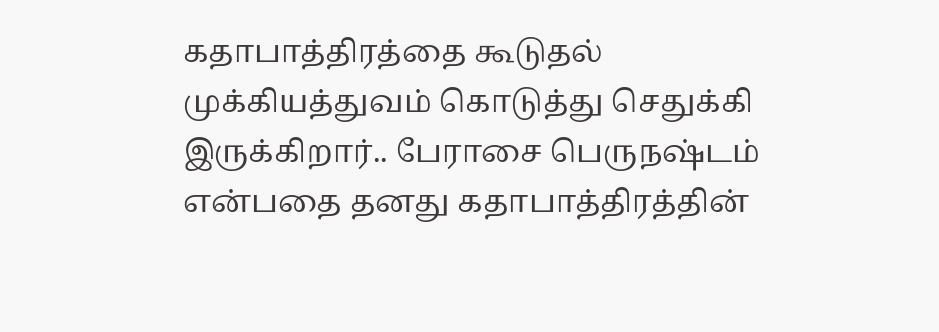கதாபாத்திரத்தை கூடுதல் முக்கியத்துவம் கொடுத்து செதுக்கி இருக்கிறார்.. பேராசை பெருநஷ்டம் என்பதை தனது கதாபாத்திரத்தின்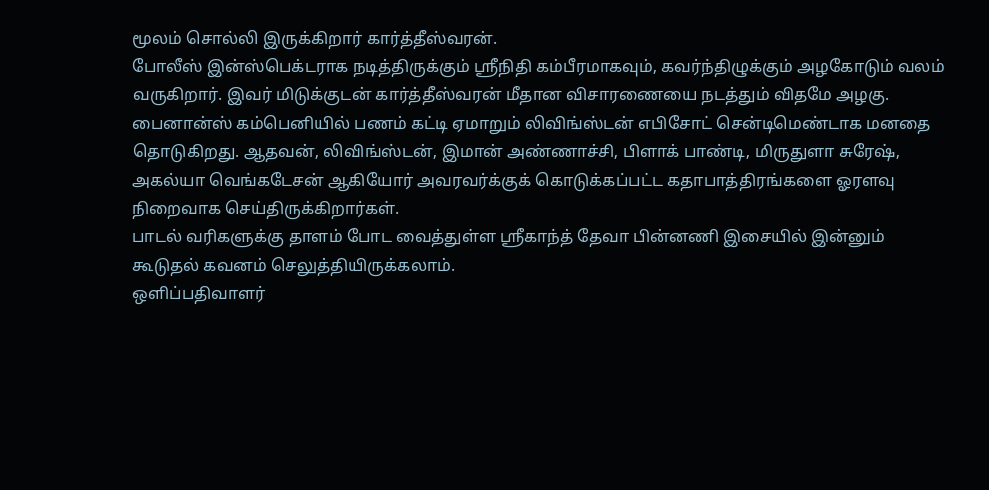மூலம் சொல்லி இருக்கிறார் கார்த்தீஸ்வரன்.
போலீஸ் இன்ஸ்பெக்டராக நடித்திருக்கும் ஸ்ரீநிதி கம்பீரமாகவும், கவர்ந்திழுக்கும் அழகோடும் வலம் வருகிறார். இவர் மிடுக்குடன் கார்த்தீஸ்வரன் மீதான விசாரணையை நடத்தும் விதமே அழகு.
பைனான்ஸ் கம்பெனியில் பணம் கட்டி ஏமாறும் லிவிங்ஸ்டன் எபிசோட் சென்டிமெண்டாக மனதை தொடுகிறது. ஆதவன், லிவிங்ஸ்டன், இமான் அண்ணாச்சி, பிளாக் பாண்டி, மிருதுளா சுரேஷ், அகல்யா வெங்கடேசன் ஆகியோர் அவரவர்க்குக் கொடுக்கப்பட்ட கதாபாத்திரங்களை ஓரளவு நிறைவாக செய்திருக்கிறார்கள்.
பாடல் வரிகளுக்கு தாளம் போட வைத்துள்ள ஸ்ரீகாந்த் தேவா பின்னணி இசையில் இன்னும் கூடுதல் கவனம் செலுத்தியிருக்கலாம்.
ஒளிப்பதிவாளர்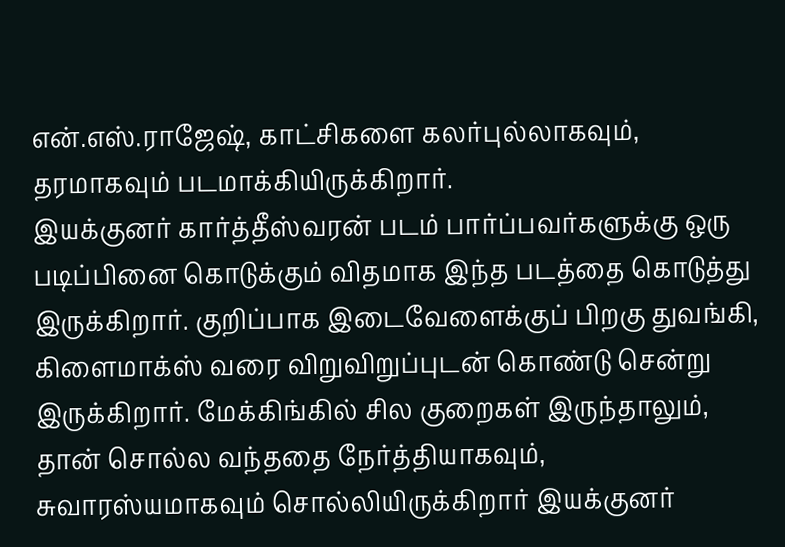என்.எஸ்.ராஜேஷ், காட்சிகளை கலர்புல்லாகவும், தரமாகவும் படமாக்கியிருக்கிறார்.
இயக்குனர் கார்த்தீஸ்வரன் படம் பார்ப்பவர்களுக்கு ஒரு படிப்பினை கொடுக்கும் விதமாக இந்த படத்தை கொடுத்து இருக்கிறார். குறிப்பாக இடைவேளைக்குப் பிறகு துவங்கி, கிளைமாக்ஸ் வரை விறுவிறுப்புடன் கொண்டு சென்று இருக்கிறார். மேக்கிங்கில் சில குறைகள் இருந்தாலும், தான் சொல்ல வந்ததை நேர்த்தியாகவும், சுவாரஸ்யமாகவும் சொல்லியிருக்கிறார் இயக்குனர்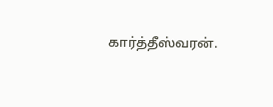கார்த்தீஸ்வரன்.